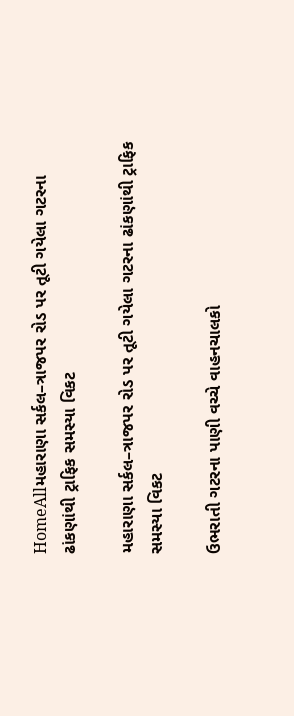HomeAllમહારાણા સર્કલ–ત્રાજપર રોડ પર તૂટી ગયેલા ગટરના ઢાંકણાંથી ટ્રાફિક સમસ્યા વિકટ

મહારાણા સર્કલ–ત્રાજપર રોડ પર તૂટી ગયેલા ગટરના ઢાંકણાંથી ટ્રાફિક સમસ્યા વિકટ

ઉભરાતી ગટરના પાણી વચ્ચે વાહનચાલકો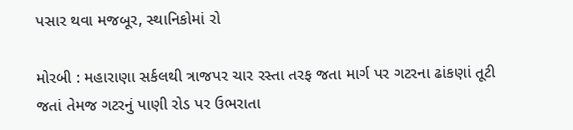પસાર થવા મજબૂર, સ્થાનિકોમાં રો

મોરબી : મહારાણા સર્કલથી ત્રાજપર ચાર રસ્તા તરફ જતા માર્ગ પર ગટરના ઢાંકણાં તૂટી જતાં તેમજ ગટરનું પાણી રોડ પર ઉભરાતા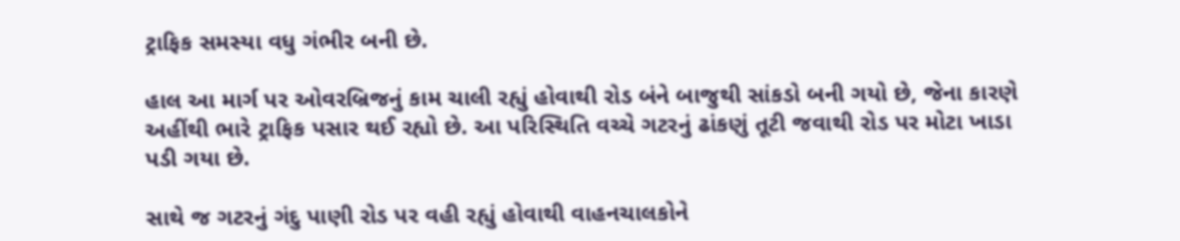ટ્રાફિક સમસ્યા વધુ ગંભીર બની છે.

હાલ આ માર્ગ પર ઓવરબ્રિજનું કામ ચાલી રહ્યું હોવાથી રોડ બંને બાજુથી સાંકડો બની ગયો છે, જેના કારણે અહીંથી ભારે ટ્રાફિક પસાર થઈ રહ્યો છે. આ પરિસ્થિતિ વચ્ચે ગટરનું ઢાંકણું તૂટી જવાથી રોડ પર મોટા ખાડા પડી ગયા છે.

સાથે જ ગટરનું ગંદુ પાણી રોડ પર વહી રહ્યું હોવાથી વાહનચાલકોને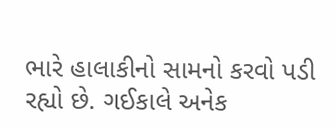ભારે હાલાકીનો સામનો કરવો પડી રહ્યો છે. ગઈકાલે અનેક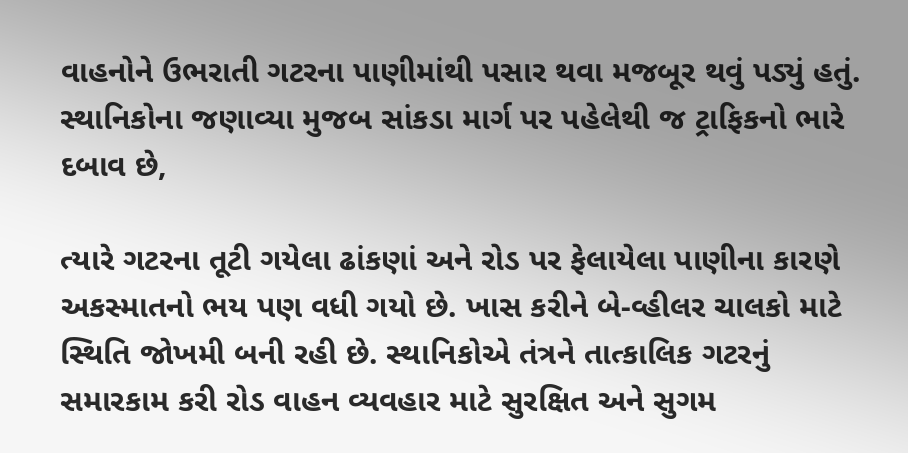વાહનોને ઉભરાતી ગટરના પાણીમાંથી પસાર થવા મજબૂર થવું પડ્યું હતું. સ્થાનિકોના જણાવ્યા મુજબ સાંકડા માર્ગ પર પહેલેથી જ ટ્રાફિકનો ભારે દબાવ છે,

ત્યારે ગટરના તૂટી ગયેલા ઢાંકણાં અને રોડ પર ફેલાયેલા પાણીના કારણે અકસ્માતનો ભય પણ વધી ગયો છે. ખાસ કરીને બે-વ્હીલર ચાલકો માટે સ્થિતિ જોખમી બની રહી છે. સ્થાનિકોએ તંત્રને તાત્કાલિક ગટરનું સમારકામ કરી રોડ વાહન વ્યવહાર માટે સુરક્ષિત અને સુગમ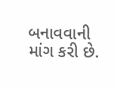બનાવવાની માંગ કરી છે.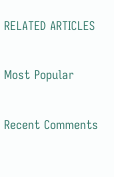RELATED ARTICLES

Most Popular

Recent Comments